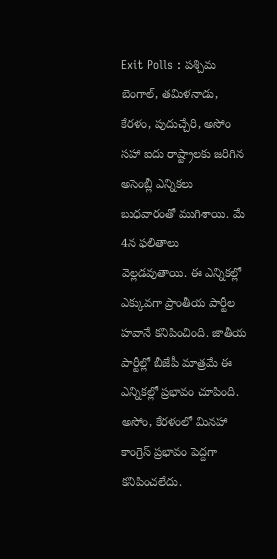Exit Polls : పశ్చిమ బెంగాల్, తమిళనాడు, కేరళం, పుదుచ్చేరి, అసోం సహా ఐదు రాష్ట్రాలకు జరిగిన అసెంబ్లీ ఎన్నికలు బుధవారంతో ముగిశాయి. మే 4న ఫలితాలు వెల్లడవుతాయి. ఈ ఎన్నికల్లో ఎక్కువగా ప్రాంతీయ పార్టీల హవానే కనిపించింది. జాతీయ పార్టీల్లో బీజేపీ మాత్రమే ఈ ఎన్నికల్లో ప్రభావం చూపింది. అసోం, కేరళంలో మినహా కాంగ్రెస్ ప్రభావం పెద్దగా కనిపించలేదు.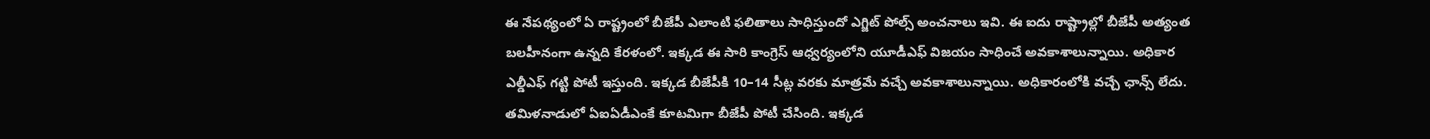ఈ నేపథ్యంలో ఏ రాష్ట్రంలో బీజేపీ ఎలాంటి ఫలితాలు సాధిస్తుందో ఎగ్జిట్ పోల్స్ అంచనాలు ఇవి. ఈ ఐదు రాష్ట్రాల్లో బీజేపీ అత్యంత బలహీనంగా ఉన్నది కేరళంలో. ఇక్కడ ఈ సారి కాంగ్రెస్ ఆధ్వర్యంలోని యూడీఎఫ్ విజయం సాధించే అవకాశాలున్నాయి. అధికార ఎల్డీఎఫ్ గట్టి పోటీ ఇస్తుంది. ఇక్కడ బీజేపీకి 10–14 సీట్ల వరకు మాత్రమే వచ్చే అవకాశాలున్నాయి. అధికారంలోకి వచ్చే ఛాన్స్ లేదు. తమిళనాడులో ఏఐఏడీఎంకే కూటమిగా బీజేపీ పోటీ చేసింది. ఇక్కడ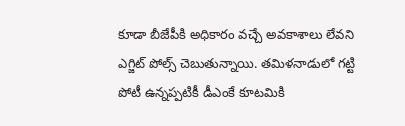కూడా బీజేపీకి అధికారం వచ్చే అవకాశాలు లేవని ఎగ్జిట్ పోల్స్ చెబుతున్నాయి. తమిళనాడులో గట్టి పోటీ ఉన్నప్పటికీ డీఎంకే కూటమికి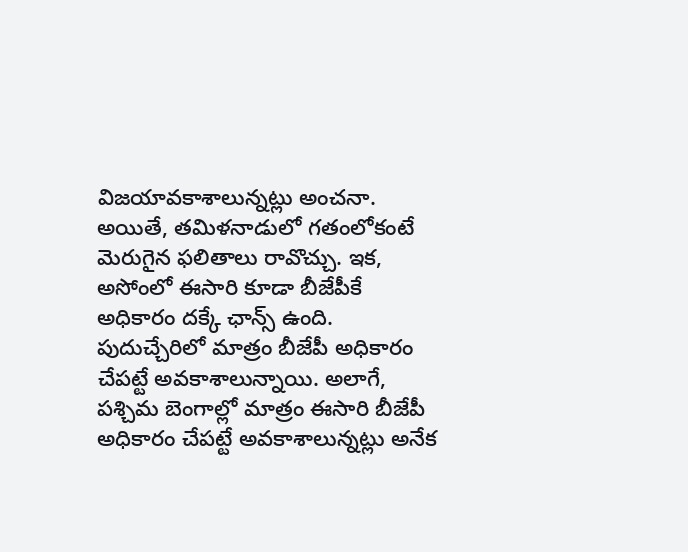విజయావకాశాలున్నట్లు అంచనా.
అయితే, తమిళనాడులో గతంలోకంటే మెరుగైన ఫలితాలు రావొచ్చు. ఇక, అసోంలో ఈసారి కూడా బీజేపీకే అధికారం దక్కే ఛాన్స్ ఉంది. పుదుచ్చేరిలో మాత్రం బీజేపీ అధికారం చేపట్టే అవకాశాలున్నాయి. అలాగే, పశ్చిమ బెంగాల్లో మాత్రం ఈసారి బీజేపీ అధికారం చేపట్టే అవకాశాలున్నట్లు అనేక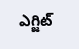ఎగ్జిట్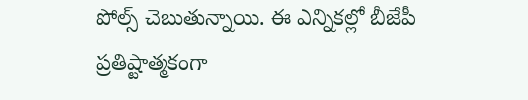పోల్స్ చెబుతున్నాయి. ఈ ఎన్నికల్లో బీజేపీ ప్రతిష్టాత్మకంగా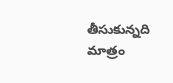తీసుకున్నది మాత్రం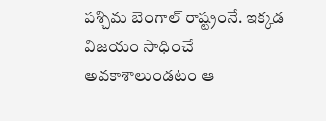పశ్చిమ బెంగాల్ రాష్ట్రంనే. ఇక్కడ విజయం సాధించే అవకాశాలుండటం ఆ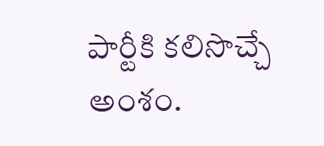పార్టీకి కలిసొచ్చే అంశం.